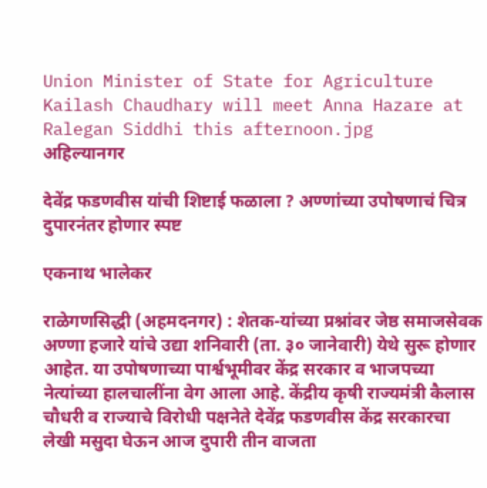Union Minister of State for Agriculture Kailash Chaudhary will meet Anna Hazare at Ralegan Siddhi this afternoon.jpg
अहिल्यानगर

देवेंद्र फडणवीस यांची शिष्टाई फळाला ? अण्णांच्या उपोषणाचं चित्र दुपारनंतर होणार स्पष्ट

एकनाथ भालेकर

राळेगणसिद्धी (अहमदनगर) : शेतक-यांच्या प्रश्नांवर जेष्ठ समाजसेवक अण्णा हजारे यांचे उद्या शनिवारी (ता. ३० जानेवारी) येथे सुरू होणार आहेत. या उपोषणाच्या पार्श्वभूमीवर केंद्र सरकार व भाजपच्या नेत्यांच्या हालचालींना वेग आला आहे. केंद्रीय कृषी राज्यमंत्री कैलास चौधरी व राज्याचे विरोधी पक्षनेते देवेंद्र फडणवीस केंद्र सरकारचा लेखी मसुदा घेऊन आज दुपारी तीन वाजता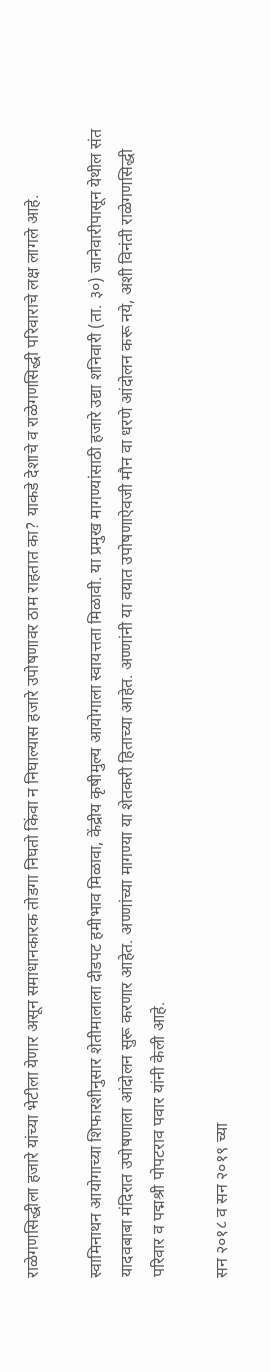राळेगणसिद्धीला हजारे यांच्या भेटीला येणार असून समाधानकारक तोडगा निघतो किंवा न निघाल्यास हजारे उपोषणावर ठाम राहतात का? याकडे देशाचे व राळेगणसिद्धी परिवाराचे लक्ष लागले आहे.

स्वामिनाथन आयोगाच्या शिफारशीनुसार शेतीमालाला दीडपट हमीभाव मिळावा, केंद्रीय कृषीमुल्य आयोगाला स्वायत्तता मिळावी. या प्रमुख मागण्यांसाठी हजारे उद्या शनिवारी (ता. ३०) जानेवारीपासून येथील संत यादवबाबा मंदिरात उपोषणाला आंदोलन सुरू करणार आहेत. अण्णांच्या मागण्या या शेतकरी हिताच्या आहेत. अण्णांनी या वयात उपोषणाऐवजी मौन वा धरणे आंदोलन करू नये, अशी विनंती राळेगणसिद्धी परिवार व पद्मश्री पोपटराव पवार यांनी केली आहे.

सन २०१८ व सन २०१९ च्या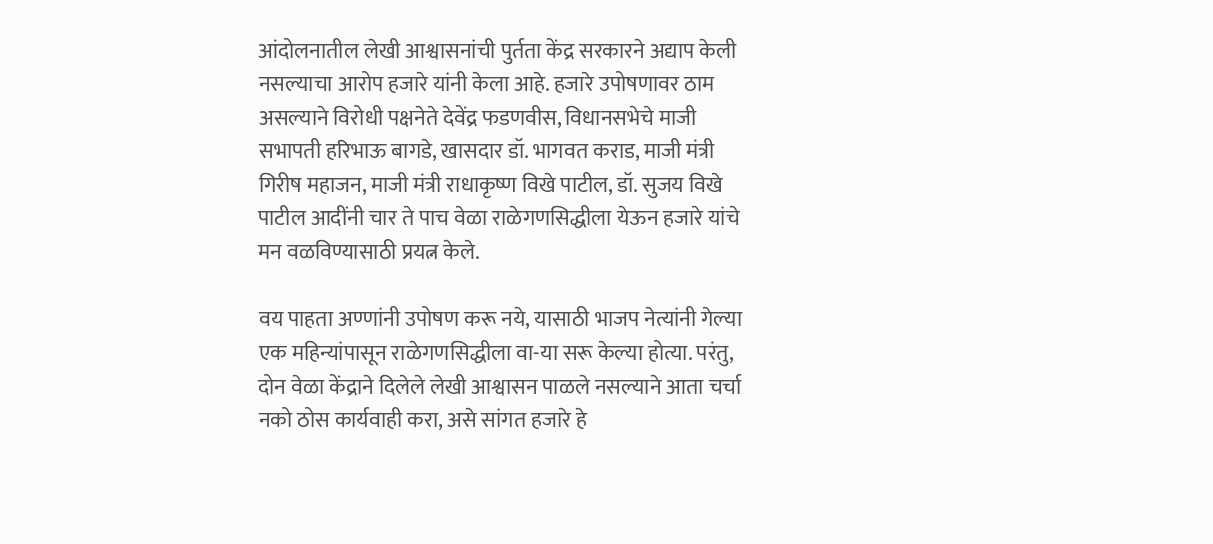आंदोलनातील लेखी आश्वासनांची पुर्तता केंद्र सरकारने अद्याप केली नसल्याचा आरोप हजारे यांनी केला आहे. हजारे उपोषणावर ठाम असल्याने विरोधी पक्षनेते देवेंद्र फडणवीस, विधानसभेचे माजी सभापती हरिभाऊ बागडे, खासदार डॉ. भागवत कराड, माजी मंत्री गिरीष महाजन, माजी मंत्री राधाकृष्ण विखे पाटील, डॉ. सुजय विखे पाटील आदींनी चार ते पाच वेळा राळेगणसिद्धीला येऊन हजारे यांचे मन वळविण्यासाठी प्रयत्न केले.

वय पाहता अण्णांनी उपोषण करू नये, यासाठी भाजप नेत्यांनी गेल्या एक महिन्यांपासून राळेगणसिद्धीला वा-या सरू केल्या होत्या. परंतु, दोन वेळा केंद्राने दिलेले लेखी आश्वासन पाळले नसल्याने आता चर्चा नको ठोस कार्यवाही करा, असे सांगत हजारे हे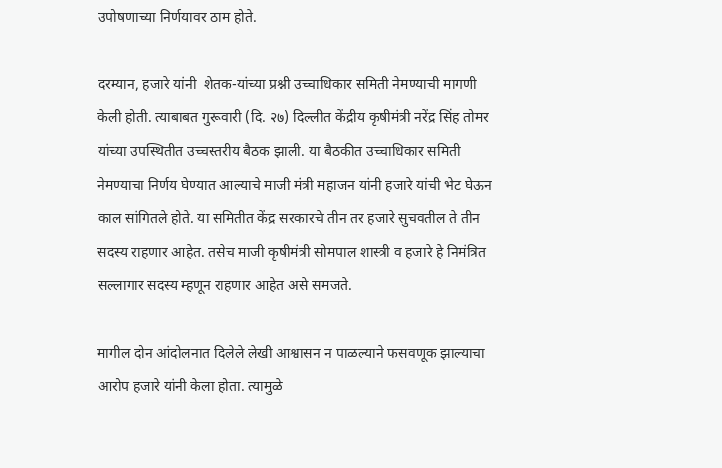उपोषणाच्या निर्णयावर ठाम होते.

दरम्यान, हजारे यांनी  शेतक-यांच्या प्रश्नी उच्चाधिकार समिती नेमण्याची मागणी केली होती. त्याबाबत गुरूवारी (दि. २७) दिल्लीत केंद्रीय कृषीमंत्री नरेंद्र सिंह तोमर यांच्या उपस्थितीत उच्चस्तरीय बैठक झाली. या बैठकीत उच्चाधिकार समिती नेमण्याचा निर्णय घेण्यात आल्याचे माजी मंत्री महाजन यांनी हजारे यांची भेट घेऊन काल सांगितले होते. या समितीत केंद्र सरकारचे तीन तर हजारे सुचवतील ते तीन सदस्य राहणार आहेत. तसेच माजी कृषीमंत्री सोमपाल शास्त्री व हजारे हे निमंत्रित सल्लागार सदस्य म्हणून राहणार आहेत असे समजते.

मागील दोन आंदोलनात दिलेले लेखी आश्वासन न पाळल्याने फसवणूक झाल्याचा आरोप हजारे यांनी केला होता. त्यामुळे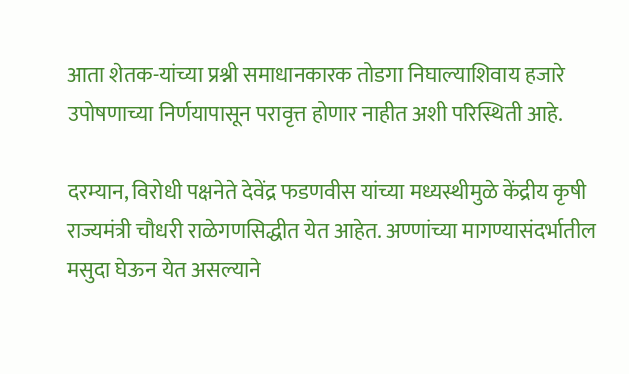आता शेतक-यांच्या प्रश्नी समाधानकारक तोडगा निघाल्याशिवाय हजारे उपोषणाच्या निर्णयापासून परावृत्त होणार नाहीत अशी परिस्थिती आहे.

दरम्यान, विरोधी पक्षनेते देवेंद्र फडणवीस यांच्या मध्यस्थीमुळे केंद्रीय कृषी राज्यमंत्री चौधरी राळेगणसिद्धीत येत आहेत. अण्णांच्या मागण्यासंदर्भातील मसुदा घेऊन येत असल्याने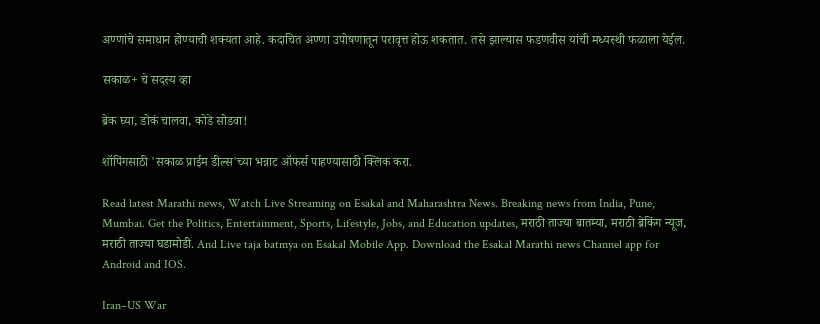अण्णांचे समाधान होण्याची शक्यता आहे. कदाचित अण्णा उपोषणातून परावृत्त होऊ शकतात. तसे झाल्यास फडणवीस यांची मध्यस्थी फळाला येईल.

सकाळ+ चे सदस्य व्हा

ब्रेक घ्या, डोकं चालवा, कोडे सोडवा!

शॉपिंगसाठी 'सकाळ प्राईम डील्स'च्या भन्नाट ऑफर्स पाहण्यासाठी क्लिक करा.

Read latest Marathi news, Watch Live Streaming on Esakal and Maharashtra News. Breaking news from India, Pune, Mumbai. Get the Politics, Entertainment, Sports, Lifestyle, Jobs, and Education updates, मराठी ताज्या बातम्या, मराठी ब्रेकिंग न्यूज, मराठी ताज्या घडामोडी. And Live taja batmya on Esakal Mobile App. Download the Esakal Marathi news Channel app for Android and IOS.

Iran–US War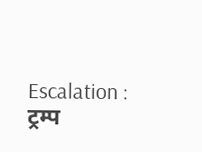Escalation : ट्रम्प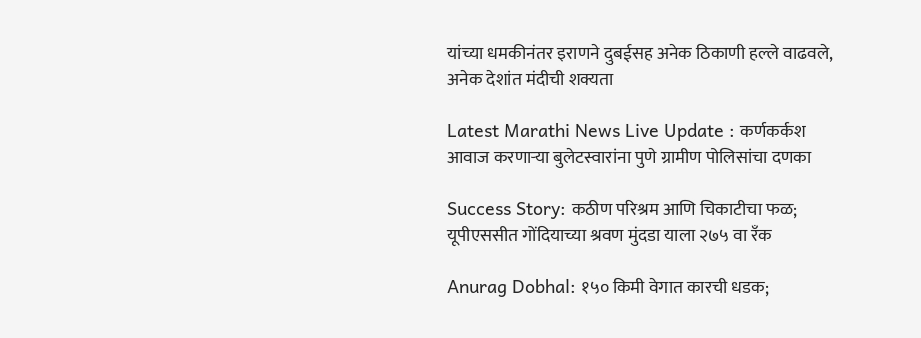यांच्या धमकीनंतर इराणने दुबईसह अनेक ठिकाणी हल्ले वाढवले, अनेक देशांत मंदीची शक्यता

Latest Marathi News Live Update : कर्णकर्कश आवाज करणाऱ्या बुलेटस्वारांना पुणे ग्रामीण पोलिसांचा दणका

Success Story: कठीण परिश्रम आणि चिकाटीचा फळ; यूपीएससीत गोंदियाच्या श्रवण मुंदडा याला २७५ वा रॅंक

Anurag Dobhal: १५० किमी वेगात कारची धडक;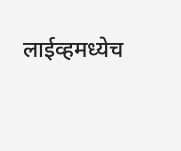लाईव्हमध्येच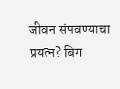जीवन संपवण्याचा प्रयत्न? बिग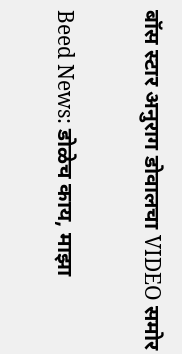बॉस स्टार अनुराग डोवालचा VIDEO समोर

Beed News: डोळेच काय, माझा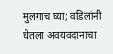मुलगाच घ्या; वडिलांनी घेतला अवयवदानाचा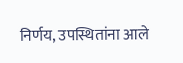निर्णय, उपस्थितांना आले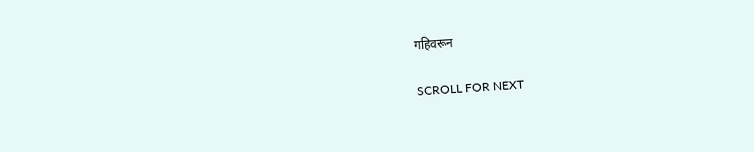गहिवरून

SCROLL FOR NEXT